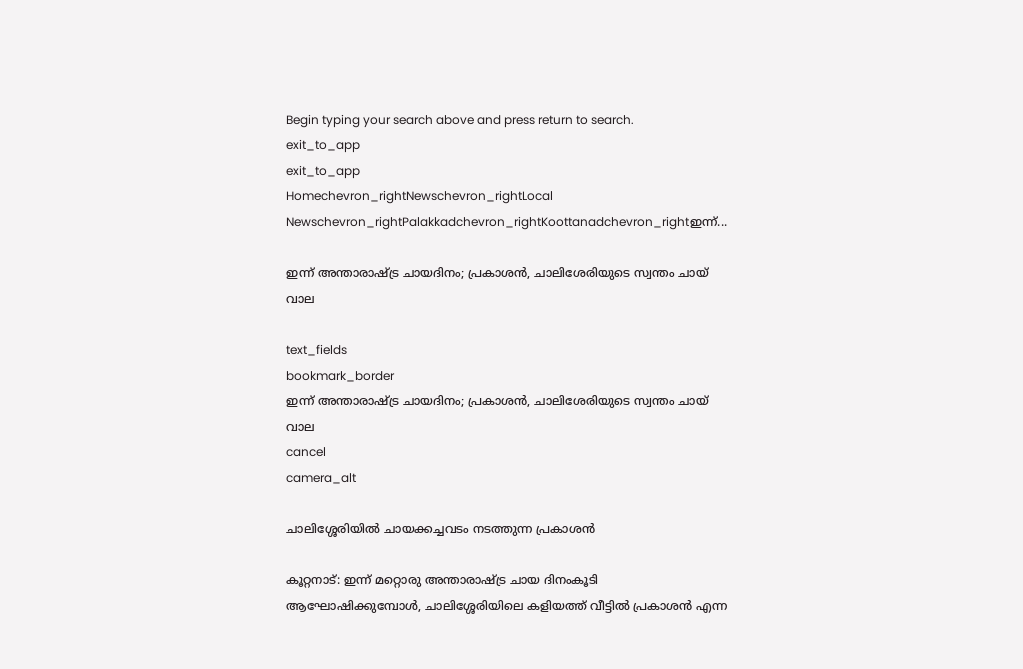Begin typing your search above and press return to search.
exit_to_app
exit_to_app
Homechevron_rightNewschevron_rightLocal Newschevron_rightPalakkadchevron_rightKoottanadchevron_rightഇന്ന്...

ഇന്ന് അന്താരാഷ്‌ട്ര ചായദിനം; പ്രകാശന്‍, ചാലിശേരിയുടെ സ്വന്തം ചായ് വാല

text_fields
bookmark_border
ഇന്ന് അന്താരാഷ്‌ട്ര ചായദിനം; പ്രകാശന്‍, ചാലിശേരിയുടെ സ്വന്തം ചായ് വാല
cancel
camera_alt

ചാലിശ്ശേരിയിൽ ചായക്കച്ചവടം നടത്തുന്ന പ്രകാശൻ

കൂറ്റനാട്: ഇന്ന് മറ്റൊരു അന്താരാഷ്ട്ര ചായ ദിനംകൂടി ആഘോഷിക്കുമ്പോൾ, ചാലിശ്ശേരിയിലെ കളിയത്ത് വീട്ടിൽ പ്രകാശൻ എന്ന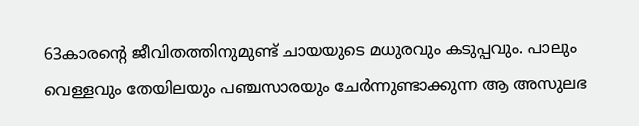63കാരന്റെ ജീവിതത്തിനുമുണ്ട് ചായയുടെ മധുരവും കടുപ്പവും. പാലും വെള്ളവും തേയിലയും പഞ്ചസാരയും ചേർന്നുണ്ടാക്കുന്ന ആ അസുലഭ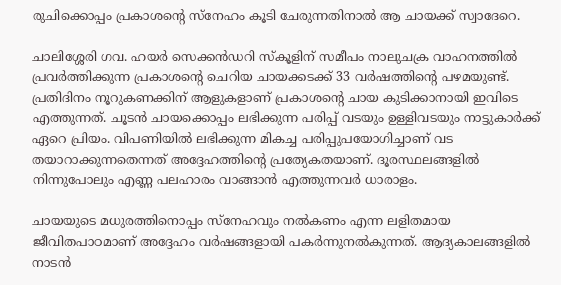രുചിക്കൊപ്പം പ്രകാശന്റെ സ്നേഹം കൂടി ചേരുന്നതിനാൽ ആ ചായക്ക് സ്വാദേറെ.

ചാലിശ്ശേരി ഗവ. ഹയർ സെക്കൻഡറി സ്കൂളിന് സമീപം നാലുചക്ര വാഹനത്തിൽ പ്രവർത്തിക്കുന്ന പ്രകാശന്റെ ചെറിയ ചായക്കടക്ക് 33 വർഷത്തിന്റെ പഴമയുണ്ട്. പ്രതിദിനം നൂറുകണക്കിന് ആളുകളാണ് പ്രകാശന്റെ ചായ കുടിക്കാനായി ഇവിടെ എത്തുന്നത്. ചൂടൻ ചായക്കൊപ്പം ലഭിക്കുന്ന പരിപ്പ് വടയും ഉള്ളിവടയും നാട്ടുകാർക്ക് ഏറെ പ്രിയം. വിപണിയിൽ ലഭിക്കുന്ന മികച്ച പരിപ്പുപയോഗിച്ചാണ് വട തയാറാക്കുന്നതെന്നത് അദ്ദേഹത്തിന്റെ പ്രത്യേകതയാണ്. ദൂരസ്ഥലങ്ങളിൽ നിന്നുപോലും എണ്ണ പലഹാരം വാങ്ങാൻ എത്തുന്നവർ ധാരാളം.

ചായയുടെ മധുരത്തിനൊപ്പം സ്നേഹവും നൽകണം എന്ന ലളിതമായ ജീവിതപാഠമാണ് അദ്ദേഹം വർഷങ്ങളായി പകർന്നുനൽകുന്നത്. ആദ്യകാലങ്ങളിൽ നാടൻ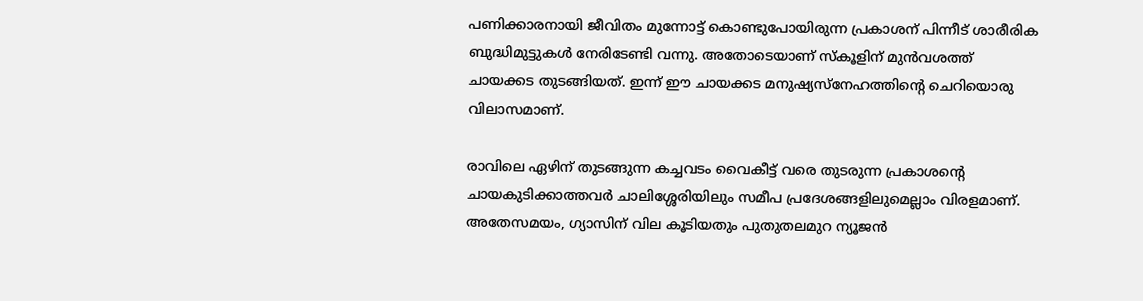പണിക്കാരനായി ജീവിതം മുന്നോട്ട് കൊണ്ടുപോയിരുന്ന പ്രകാശന് പിന്നീട് ശാരീരിക ബുദ്ധിമുട്ടുകൾ നേരിടേണ്ടി വന്നു. അതോടെയാണ് സ്കൂളിന് മുൻവശത്ത് ചായക്കട തുടങ്ങിയത്. ഇന്ന് ഈ ചായക്കട മനുഷ്യസ്‌നേഹത്തിന്റെ ചെറിയൊരു വിലാസമാണ്.

രാവിലെ ഏഴിന് തുടങ്ങുന്ന കച്ചവടം വൈകീട്ട് വരെ തുടരുന്ന പ്രകാശന്റെ ചായകുടിക്കാത്തവർ ചാലിശ്ശേരിയിലും സമീപ പ്രദേശങ്ങളിലുമെല്ലാം വിരളമാണ്. അതേസമയം, ഗ്യാസിന് വില കൂടിയതും പുതുതലമുറ ന്യൂജൻ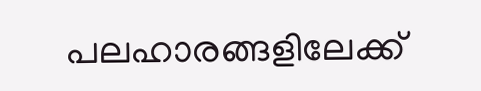പലഹാരങ്ങളിലേക്ക്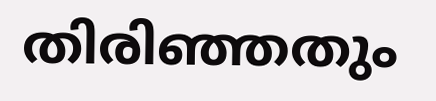തിരിഞ്ഞതും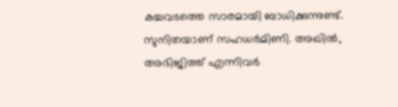കച്ചവടത്തെ സാരമായി ബാധിക്കുന്നുണ്ട്. സുനിതയാണ് സഹധർമിണി. അഖിൽ, അഭിജിത്ത് എന്നിവർ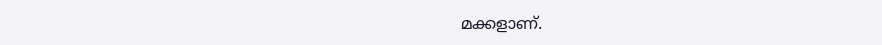മക്കളാണ്.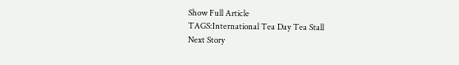Show Full Article
TAGS:International Tea Day Tea Stall
Next Story